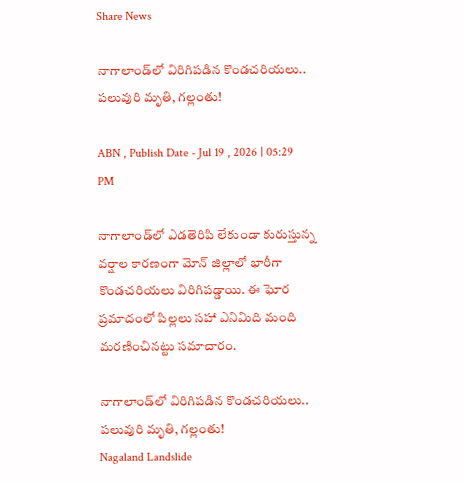Share News

నాగాలాండ్‌లో విరిగిపడిన కొండచరియలు.. పలువురి మృతి, గల్లంతు!

ABN , Publish Date - Jul 19 , 2026 | 05:29 PM

నాగాలాండ్‌లో ఎడతెరిపి లేకుండా కురుస్తున్న వర్షాల కారణంగా మోన్ జిల్లాలో భారీగా కొండచరియలు విరిగిపడ్డాయి. ఈ ఘోర ప్రమాదంలో పిల్లలు సహా ఎనిమిది మంది మరణించినట్టు సమాచారం.

నాగాలాండ్‌లో విరిగిపడిన కొండచరియలు.. పలువురి మృతి, గల్లంతు!
Nagaland Landslide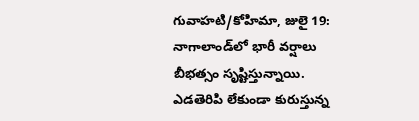గువాహటి/కోహిమా, జులై 19: నాగాలాండ్‌లో భారీ వర్షాలు బీభత్సం సృష్టిస్తున్నాయి. ఎడతెరిపి లేకుండా కురుస్తున్న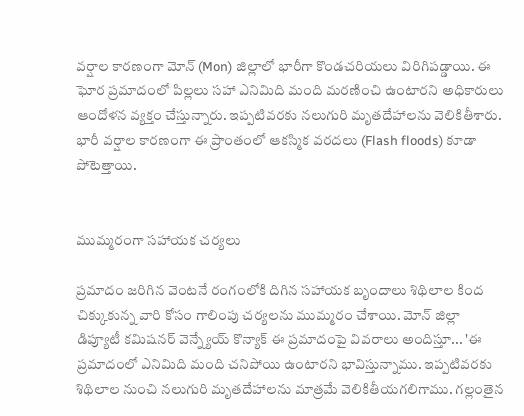వర్షాల కారణంగా మోన్ (Mon) జిల్లాలో భారీగా కొండచరియలు విరిగిపడ్డాయి. ఈ ఘోర ప్రమాదంలో పిల్లలు సహా ఎనిమిది మంది మరణించి ఉంటారని అధికారులు ఆందోళన వ్యక్తం చేస్తున్నారు. ఇప్పటివరకు నలుగురి మృతదేహాలను వెలికితీశారు. భారీ వర్షాల కారణంగా ఈ ప్రాంతంలో ఆకస్మిక వరదలు (Flash floods) కూడా పోటెత్తాయి.


ముమ్మరంగా సహాయక చర్యలు

ప్రమాదం జరిగిన వెంటనే రంగంలోకి దిగిన సహాయక బృందాలు శిథిలాల కింద చిక్కుకున్న వారి కోసం గాలింపు చర్యలను ముమ్మరం చేశాయి. మోన్ జిల్లా డిప్యూటీ కమిషనర్ వెన్న్యేయ్ కొన్యాక్ ఈ ప్రమాదంపై వివరాలు అందిస్తూ... 'ఈ ప్రమాదంలో ఎనిమిది మంది చనిపోయి ఉంటారని భావిస్తున్నాము. ఇప్పటివరకు శిథిలాల నుంచి నలుగురి మృతదేహాలను మాత్రమే వెలికితీయగలిగాము. గల్లంతైన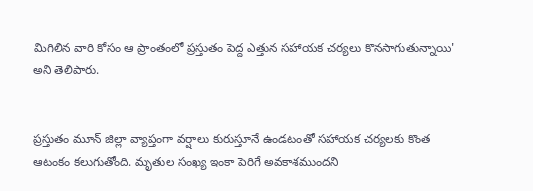మిగిలిన వారి కోసం ఆ ప్రాంతంలో ప్రస్తుతం పెద్ద ఎత్తున సహాయక చర్యలు కొనసాగుతున్నాయి' అని తెలిపారు.


ప్రస్తుతం మూన్ జిల్లా వ్యాప్తంగా వర్షాలు కురుస్తూనే ఉండటంతో సహాయక చర్యలకు కొంత ఆటంకం కలుగుతోంది. మృతుల సంఖ్య ఇంకా పెరిగే అవకాశముందని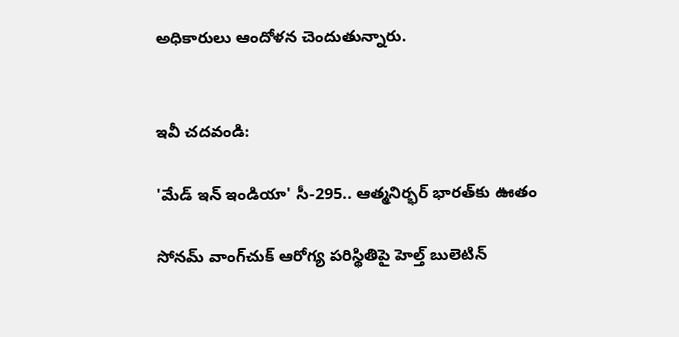అధికారులు ఆందోళన చెందుతున్నారు.


ఇవీ చదవండి:

'మేడ్ ఇన్ ఇండియా' సీ-295.. ఆత్మనిర్భర్ భారత్‌కు ఊతం

సోనమ్ వాంగ్‌‌చుక్ ఆరోగ్య పరిస్థితిపై హెల్త్ బులెటిన్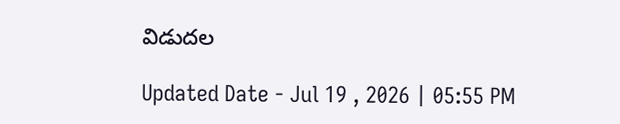విడుదల

Updated Date - Jul 19 , 2026 | 05:55 PM